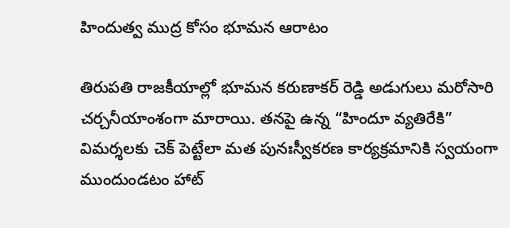హిందుత్వ ముద్ర కోసం భూమన ఆరాటం

తిరుపతి రాజకీయాల్లో భూమన కరుణాకర్ రెడ్డి అడుగులు మరోసారి చర్చనీయాంశంగా మారాయి. తనపై ఉన్న “హిందూ వ్యతిరేకి” విమర్శలకు చెక్ పెట్టేలా మత పునఃస్వీకరణ కార్యక్రమానికి స్వయంగా ముందుండటం హాట్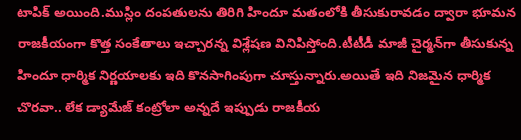టాపిక్ అయింది.ముస్లిం దంపతులను తిరిగి హిందూ మతంలోకి తీసుకురావడం ద్వారా భూమన రాజకీయంగా కొత్త సంకేతాలు ఇచ్చారన్న విశ్లేషణ వినిపిస్తోంది.టీటీడీ మాజీ చైర్మన్‌గా తీసుకున్న హిందూ ధార్మిక నిర్ణయాలకు ఇది కొనసాగింపుగా చూస్తున్నారు.అయితే ఇది నిజమైన ధార్మిక చొరవా.. లేక డ్యామేజ్ కంట్రోలా అన్నదే ఇప్పుడు రాజకీయ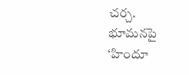చర్చ. భూమనపై ‘హిందూ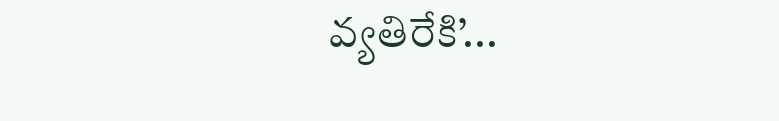వ్యతిరేకి’...